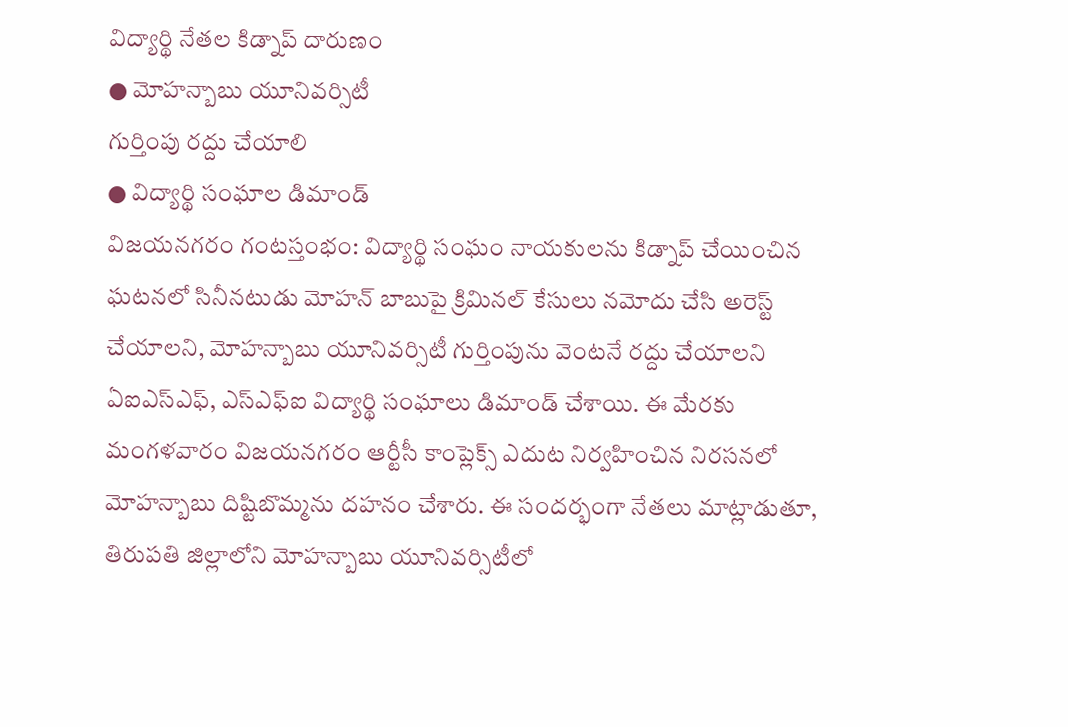విద్యార్థి నేతల కిడ్నాప్ దారుణం
● మోహన్బాబు యూనివర్సిటీ
గుర్తింపు రద్దు చేయాలి
● విద్యార్థి సంఘాల డిమాండ్
విజయనగరం గంటస్తంభం: విద్యార్థి సంఘం నాయకులను కిడ్నాప్ చేయించిన ఘటనలో సినీనటుడు మోహన్ బాబుపై క్రిమినల్ కేసులు నమోదు చేసి అరెస్ట్ చేయాలని, మోహన్బాబు యూనివర్సిటీ గుర్తింపును వెంటనే రద్దు చేయాలని ఏఐఎస్ఎఫ్, ఎస్ఎఫ్ఐ విద్యార్థి సంఘాలు డిమాండ్ చేశాయి. ఈ మేరకు మంగళవారం విజయనగరం ఆర్టీసీ కాంప్లెక్స్ ఎదుట నిర్వహించిన నిరసనలో మోహన్బాబు దిష్టిబొమ్మను దహనం చేశారు. ఈ సందర్భంగా నేతలు మాట్లాడుతూ, తిరుపతి జిల్లాలోని మోహన్బాబు యూనివర్సిటీలో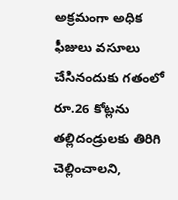అక్రమంగా అధిక ఫీజులు వసూలు చేసినందుకు గతంలో రూ.26 కోట్లను తల్లిదండ్రులకు తిరిగి చెల్లించాలని,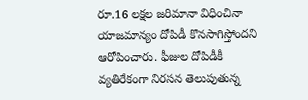రూ.16 లక్షల జరిమానా విధించినా యాజమాన్యం దోపిడీ కొనసాగిస్తోందని ఆరోపించారు. ఫీజుల దోపిడీకీ వ్యతిరేకంగా నిరసన తెలుపుతున్న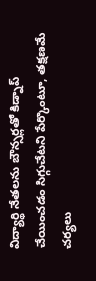విద్యార్థి నేతలను బౌన్సర్లతో కిడ్నాప్ చేయించడం సిగ్గుచేటని పేర్కొంటూ, తక్షణమే చర్యలు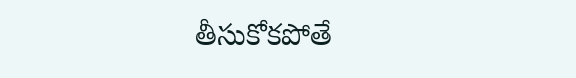తీసుకోకపోతే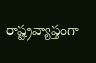రాష్ట్రవ్యాప్తంగా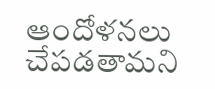ఆందోళనలు చేపడతామని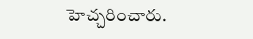హెచ్చరించారు.